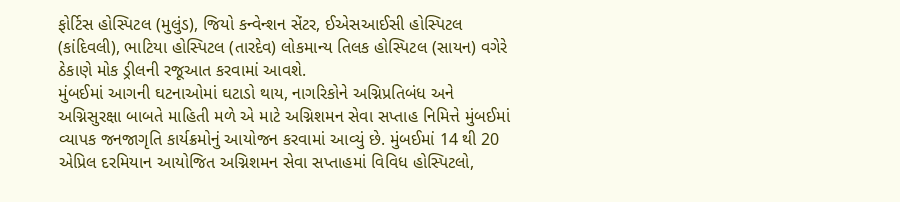ફોર્ટિસ હોસ્પિટલ (મુલુંડ), જિયો કન્વેન્શન સેંટર, ઈએસઆઈસી હોસ્પિટલ (કાંદિવલી), ભાટિયા હોસ્પિટલ (તારદેવ) લોકમાન્ય તિલક હોસ્પિટલ (સાયન) વગેરે ઠેકાણે મોક ડ્રીલની રજૂઆત કરવામાં આવશે.
મુંબઈમાં આગની ઘટનાઓમાં ઘટાડો થાય, નાગરિકોને અગ્નિપ્રતિબંધ અને અગ્નિસુરક્ષા બાબતે માહિતી મળે એ માટે અગ્નિશમન સેવા સપ્તાહ નિમિત્તે મુંબઈમાં વ્યાપક જનજાગૃતિ કાર્યક્રમોનું આયોજન કરવામાં આવ્યું છે. મુંબઈમાં 14 થી 20 એપ્રિલ દરમિયાન આયોજિત અગ્નિશમન સેવા સપ્તાહમાં વિવિધ હોસ્પિટલો,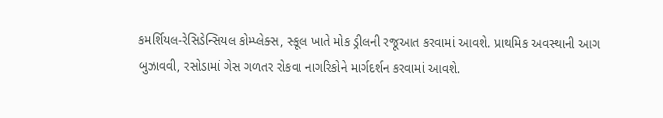કમર્શિયલ-રેસિડેન્સિયલ કોમ્પ્લેક્સ, સ્કૂલ ખાતે મોક ડ્રીલની રજૂઆત કરવામાં આવશે. પ્રાથમિક અવસ્થાની આગ બુઝાવવી, રસોડામાં ગેસ ગળતર રોકવા નાગરિકોને માર્ગદર્શન કરવામાં આવશે.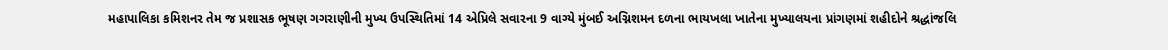મહાપાલિકા કમિશનર તેમ જ પ્રશાસક ભૂષણ ગગરાણીની મુખ્ય ઉપસ્થિતિમાં 14 એપ્રિલે સવારના 9 વાગ્યે મુંબઈ અગ્નિશમન દળના ભાયખલા ખાતેના મુખ્યાલયના પ્રાંગણમાં શહીદોને શ્રદ્ધાંજલિ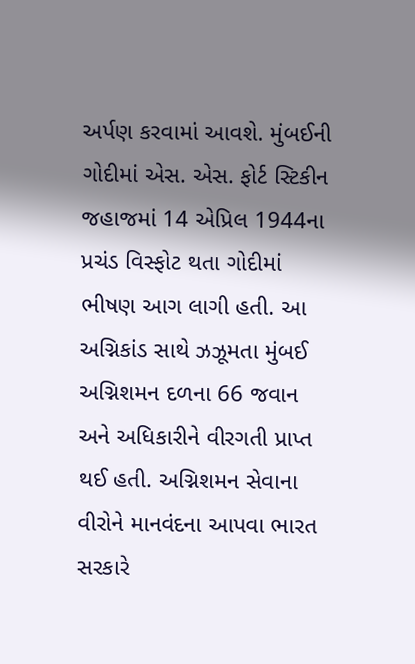અર્પણ કરવામાં આવશે. મુંબઈની ગોદીમાં એસ. એસ. ફોર્ટ સ્ટિકીન જહાજમાં 14 એપ્રિલ 1944ના પ્રચંડ વિસ્ફોટ થતા ગોદીમાં ભીષણ આગ લાગી હતી. આ અગ્નિકાંડ સાથે ઝઝૂમતા મુંબઈ અગ્નિશમન દળના 66 જવાન અને અધિકારીને વીરગતી પ્રાપ્ત થઈ હતી. અગ્નિશમન સેવાના વીરોને માનવંદના આપવા ભારત સરકારે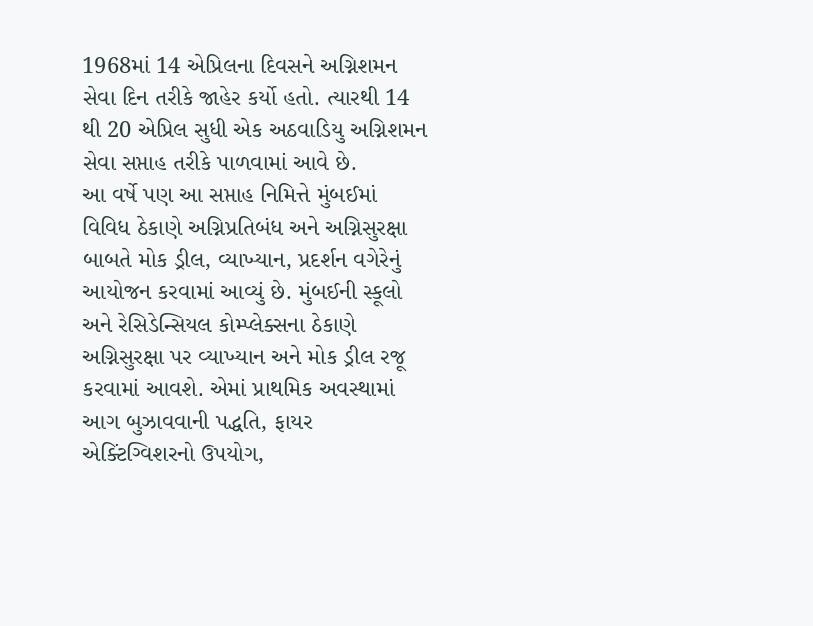1968માં 14 એપ્રિલના દિવસને અગ્નિશમન સેવા દિન તરીકે જાહેર કર્યો હતો. ત્યારથી 14 થી 20 એપ્રિલ સુધી એક અઠવાડિયુ અગ્નિશમન સેવા સપ્તાહ તરીકે પાળવામાં આવે છે.
આ વર્ષે પણ આ સપ્તાહ નિમિત્તે મુંબઈમાં વિવિધ ઠેકાણે અગ્નિપ્રતિબંધ અને અગ્નિસુરક્ષા બાબતે મોક ડ્રીલ, વ્યાખ્યાન, પ્રદર્શન વગેરેનું આયોજન કરવામાં આવ્યું છે. મુંબઈની સ્કૂલો અને રેસિડેન્સિયલ કોમ્પ્લેક્સના ઠેકાણે અગ્નિસુરક્ષા પર વ્યાખ્યાન અને મોક ડ્રીલ રજૂ કરવામાં આવશે. એમાં પ્રાથમિક અવસ્થામાં આગ બુઝાવવાની પદ્ધતિ, ફાયર એક્ટિંગ્વિશરનો ઉપયોગ,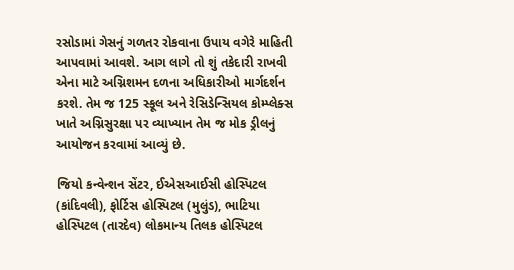રસોડામાં ગેસનું ગળતર રોકવાના ઉપાય વગેરે માહિતી આપવામાં આવશે. આગ લાગે તો શું તકેદારી રાખવી એના માટે અગ્નિશમન દળના અધિકારીઓ માર્ગદર્શન કરશે. તેમ જ 125 સ્કૂલ અને રેસિડેન્સિયલ કોમ્પ્લેક્સ ખાતે અગ્નિસુરક્ષા પર વ્યાખ્યાન તેમ જ મોક ડ્રીલનું આયોજન કરવામાં આવ્યું છે.

જિયો કન્વેન્શન સેંટર, ઈએસઆઈસી હોસ્પિટલ (કાંદિવલી), ફોર્ટિસ હોસ્પિટલ (મુલુંડ), ભાટિયા હોસ્પિટલ (તારદેવ) લોકમાન્ય તિલક હોસ્પિટલ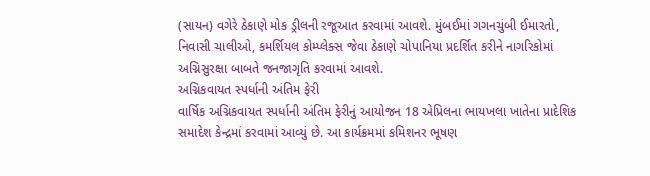(સાયન) વગેરે ઠેકાણે મોક ડ્રીલની રજૂઆત કરવામાં આવશે. મુંબઈમાં ગગનચુંબી ઈમારતો, નિવાસી ચાલીઓ, કમર્શિયલ કોમ્પ્લેક્સ જેવા ઠેકાણે ચોપાનિયા પ્રદર્શિત કરીને નાગરિકોમાં અગ્નિસુરક્ષા બાબતે જનજાગૃતિ કરવામાં આવશે.
અગ્નિકવાયત સ્પર્ધાની અંતિમ ફેરી
વાર્ષિક અગ્નિકવાયત સ્પર્ધાની અંતિમ ફેરીનું આયોજન 18 એપ્રિલના ભાયખલા ખાતેના પ્રાદેશિક સમાદેશ કેન્દ્રમાં કરવામાં આવ્યું છે. આ કાર્યક્રમમાં કમિશનર ભૂષણ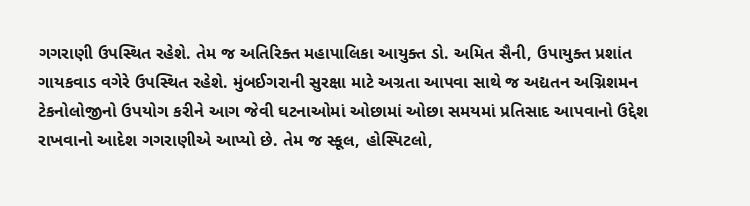ગગરાણી ઉપસ્થિત રહેશે. તેમ જ અતિરિક્ત મહાપાલિકા આયુક્ત ડો. અમિત સૈની, ઉપાયુક્ત પ્રશાંત ગાયકવાડ વગેરે ઉપસ્થિત રહેશે. મુંબઈગરાની સુરક્ષા માટે અગ્રતા આપવા સાથે જ અદ્યતન અગ્નિશમન ટેકનોલોજીનો ઉપયોગ કરીને આગ જેવી ઘટનાઓમાં ઓછામાં ઓછા સમયમાં પ્રતિસાદ આપવાનો ઉદ્દેશ રાખવાનો આદેશ ગગરાણીએ આપ્યો છે. તેમ જ સ્કૂલ, હોસ્પિટલો,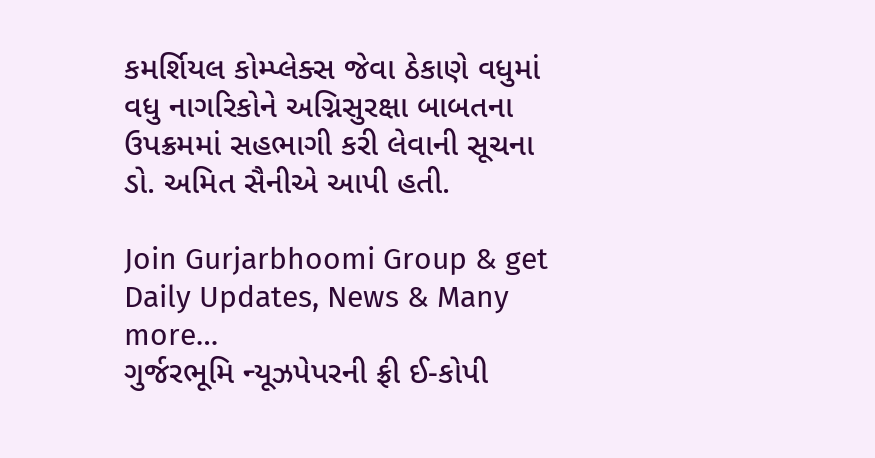કમર્શિયલ કોમ્પ્લેક્સ જેવા ઠેકાણે વધુમાં વધુ નાગરિકોને અગ્નિસુરક્ષા બાબતના ઉપક્રમમાં સહભાગી કરી લેવાની સૂચના ડો. અમિત સૈનીએ આપી હતી.

Join Gurjarbhoomi Group & get Daily Updates, News & Many more…
ગુર્જરભૂમિ ન્યૂઝપેપરની ફ્રી ઈ-કોપી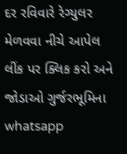દર રવિવારે રેગ્યુલર મેળવવા નીચે આપેલ લીંક પર ક્લિક કરો અને જોડાઓ ગુર્જરભૂમિના whatsapp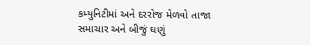કમ્યુનિટીમાં અને દરરોજ મેળવો તાજા સમાચાર અને બીજું ઘણું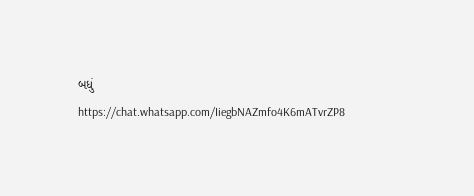બધું
https://chat.whatsapp.com/IiegbNAZmfo4K6mATvrZP8